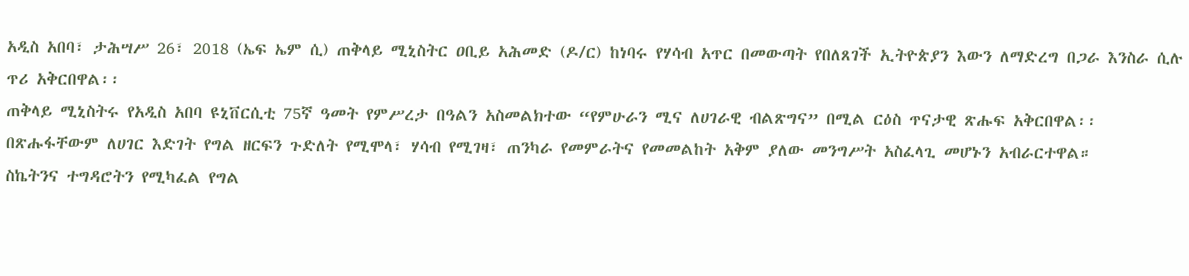አዲስ አበባ፣ ታሕሣሥ 26፣ 2018 (ኤፍ ኤም ሲ) ጠቅላይ ሚኒስትር ዐቢይ አሕመድ (ዶ/ር) ከነባሩ የሃሳብ አጥር በመውጣት የበለጸገች ኢትዮጵያን እውን ለማድረግ በጋራ እንስራ ሲሉ ጥሪ አቅርበዋል፡፡
ጠቅላይ ሚኒስትሩ የአዲስ አበባ ዩኒቨርሲቲ 75ኛ ዓመት የምሥረታ በዓልን አስመልክተው “የምሁራን ሚና ለሀገራዊ ብልጽግና” በሚል ርዕስ ጥናታዊ ጽሑፍ አቅርበዋል፡፡
በጽሑፋቸውም ለሀገር እድገት የግል ዘርፍን ጉድለት የሚሞላ፣ ሃሳብ የሚገዛ፣ ጠንካራ የመምራትና የመመልከት አቅም ያለው መንግሥት አስፈላጊ መሆኑን አብራርተዋል።
ስኬትንና ተግዳሮትን የሚካፈል የግል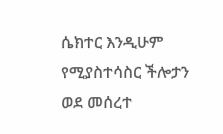ሴክተር እንዲሁም የሚያስተሳስር ችሎታን ወደ መሰረተ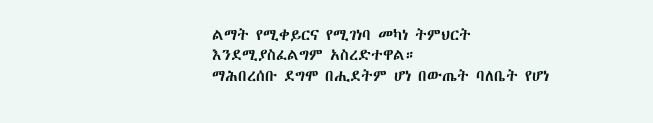ልማት የሚቀይርና የሚገነባ መካነ ትምህርት እንደሚያስፈልግም አስረድተዋል።
ማሕበረሰቡ ደግሞ በሒደትም ሆነ በውጤት ባለቤት የሆነ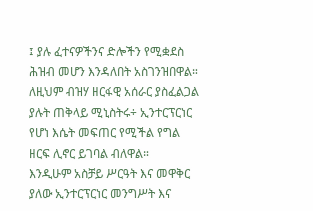፤ ያሉ ፈተናዎችንና ድሎችን የሚቋደስ ሕዝብ መሆን እንዳለበት አስገንዝበዋል።
ለዚህም ብዝሃ ዘርፋዊ አሰራር ያስፈልጋል ያሉት ጠቅላይ ሚኒስትሩ÷ ኢንተርፕርነር የሆነ እሴት መፍጠር የሚችል የግል ዘርፍ ሊኖር ይገባል ብለዋል።
እንዲሁም አስቻይ ሥርዓት እና መዋቅር ያለው ኢንተርፕርነር መንግሥት እና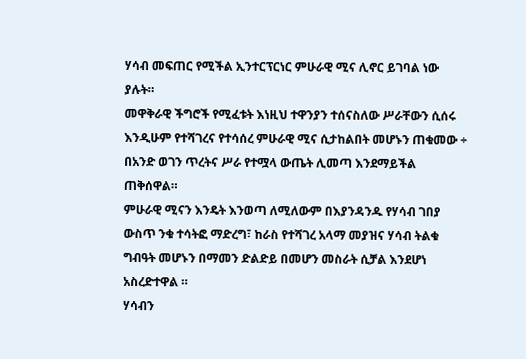ሃሳብ መፍጠር የሚችል ኢንተርፕርነር ምሁራዊ ሚና ሊኖር ይገባል ነው ያሉት።
መዋቅራዊ ችግሮች የሚፈቱት እነዚህ ተዋንያን ተሰናስለው ሥራቸውን ሲሰሩ እንዲሁም የተሻገረና የተሳሰረ ምሁራዊ ሚና ሲታከልበት መሆኑን ጠቁመው ÷ በአንድ ወገን ጥረትና ሥራ የተሟላ ውጤት ሊመጣ እንደማይችል ጠቅሰዋል።
ምሁራዊ ሚናን እንዴት እንወጣ ለሚለውም በእያንዳንዱ የሃሳብ ገበያ ውስጥ ንቁ ተሳትፎ ማድረግ፣ ከራስ የተሻገረ አላማ መያዝና ሃሳብ ትልቁ ግብዓት መሆኑን በማመን ድልድይ በመሆን መስራት ሲቻል እንደሆነ አስረድተዋል ።
ሃሳብን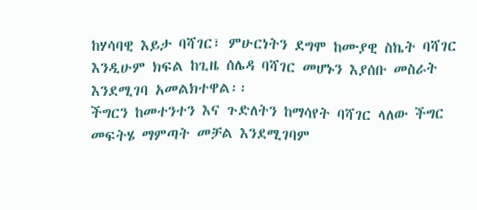ከሃሳባዊ እይታ ባሻገር፣ ምሁርነትን ደግሞ ከሙያዊ ስኬት ባሻገር እንዲሁም ክፍል ከጊዜ ሰሌዳ ባሻገር መሆኑን እያሰቡ መስራት እንደሚገባ አመልክተዋል፡፡
ችግርን ከመተንተን እና ጉድለትን ከማሳየት ባሻገር ላለው ችግር መፍትሄ ማምጣት መቻል እንደሚገባም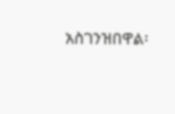አስገንዝበዋል፡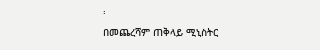፡
በመጨረሻም ጠቅላይ ሚኒስትር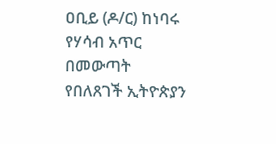ዐቢይ (ዶ/ር) ከነባሩ የሃሳብ አጥር በመውጣት የበለጸገች ኢትዮጵያን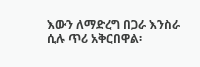እውን ለማድረግ በጋራ እንስራ ሲሉ ጥሪ አቅርበዋል፡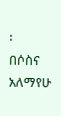፡
በሶስና አለማየሁ